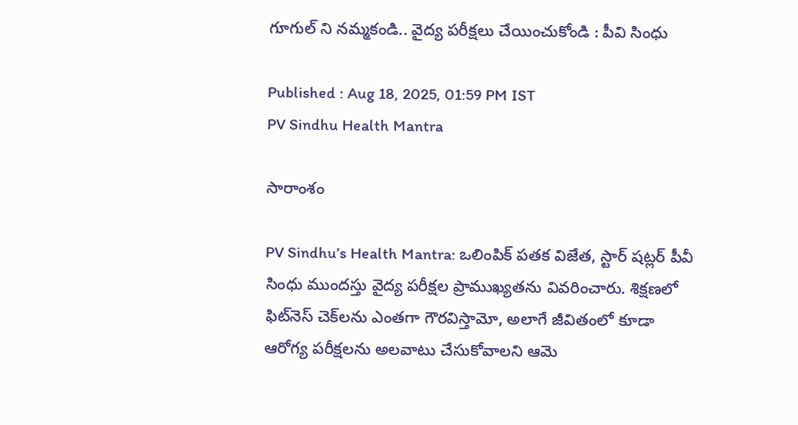గూగుల్ ని నమ్మకండి.. వైద్య పరీక్షలు చేయించుకోండి : పీవి సింధు

Published : Aug 18, 2025, 01:59 PM IST
PV Sindhu Health Mantra

సారాంశం

PV Sindhu’s Health Mantra: ఒలింపిక్ పతక విజేత, స్టార్ షట్లర్ పీవీ సింధు ముందస్తు వైద్య పరీక్షల ప్రాముఖ్యతను వివరించారు. శిక్షణలో ఫిట్‌నెస్ చెక్‌లను ఎంతగా గౌరవిస్తామో, అలాగే జీవితంలో కూడా ఆరోగ్య పరీక్షలను అలవాటు చేసుకోవాలని ఆమె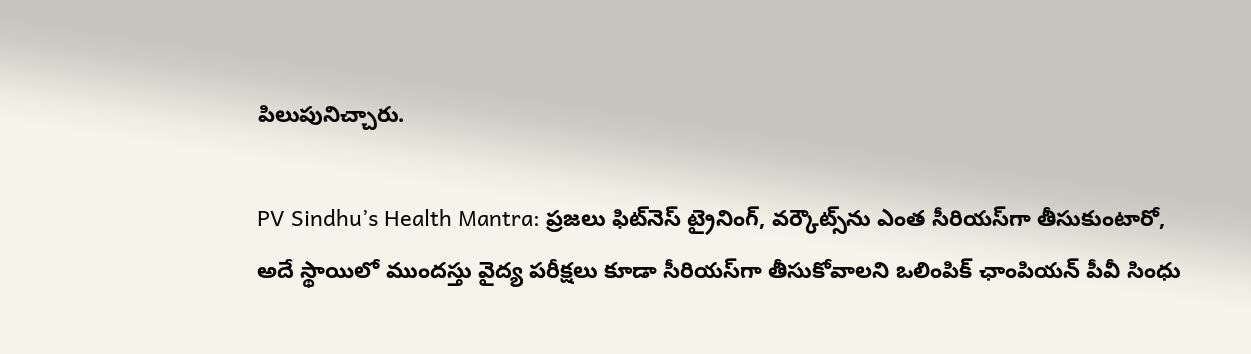పిలుపునిచ్చారు.

PV Sindhu’s Health Mantra: ప్రజలు ఫిట్‌నెస్ ట్రైనింగ్, వర్కౌట్స్‌ను ఎంత సీరియస్‌గా తీసుకుంటారో, అదే స్థాయిలో ముందస్తు వైద్య పరీక్షలు కూడా సీరియస్‌గా తీసుకోవాలని ఒలింపిక్ ఛాంపియన్ పీవీ సింధు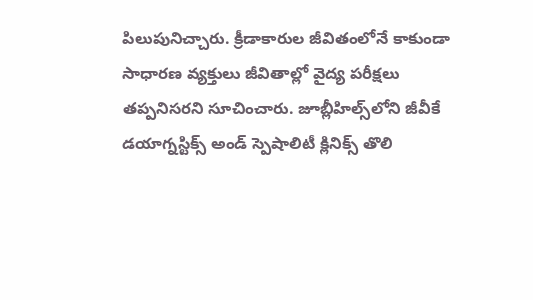పిలుపునిచ్చారు. క్రీడాకారుల జీవితంలోనే కాకుండా సాధారణ వ్యక్తులు జీవితాల్లో వైద్య పరీక్షలు తప్పనిసరని సూచించారు. జూబ్లీహిల్స్‌లోని జీవీకే డయాగ్నస్టిక్స్ అండ్ స్పెషాలిటీ క్లినిక్స్ తొలి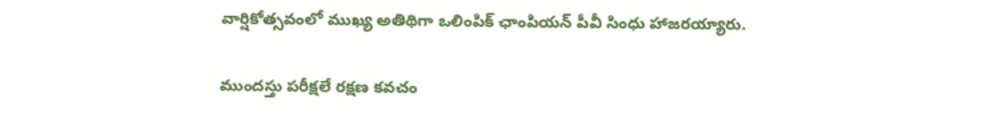వార్షికోత్సవంలో ముఖ్య అతిథిగా ఒలింపిక్ ఛాంపియన్ పీవీ సింధు హాజరయ్యారు.

ముందస్తు పరీక్షలే రక్షణ కవచం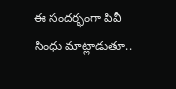ఈ సందర్భంగా పివీ సింధు మాట్లాడుతూ..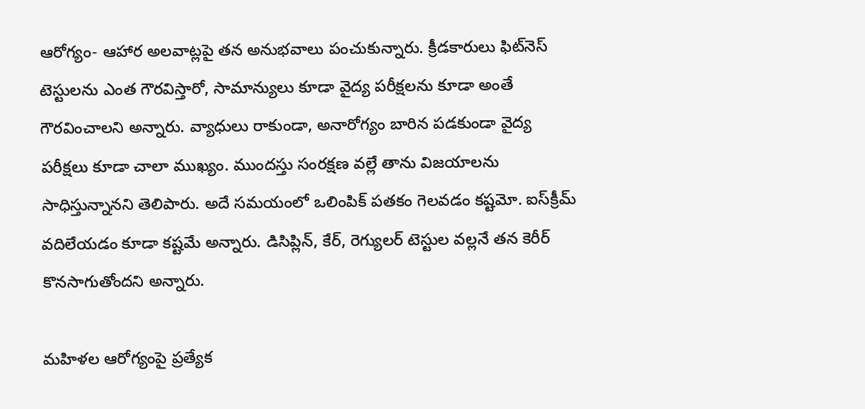ఆరోగ్యం- ఆహార అలవాట్లపై తన అనుభవాలు పంచుకున్నారు. క్రీడకారులు ఫిట్‌నెస్ టెస్టులను ఎంత గౌరవిస్తారో, సామాన్యులు కూడా వైద్య పరీక్షలను కూడా అంతే గౌరవించాలని అన్నారు. వ్యాధులు రాకుండా, అనారోగ్యం బారిన పడకుండా వైద్య పరీక్షలు కూడా చాలా ముఖ్యం. ముందస్తు సంరక్షణ వల్లే తాను విజయాలను సాధిస్తున్నానని తెలిపారు. అదే సమయంలో ఒలింపిక్ పతకం గెలవడం కష్టమో. ఐస్‌క్రీమ్ వదిలేయడం కూడా కష్టమే అన్నారు. డిసిప్లిన్, కేర్, రెగ్యులర్ టెస్టుల వల్లనే తన కెరీర్ కొనసాగుతోందని అన్నారు.

మహిళల ఆరోగ్యంపై ప్రత్యేక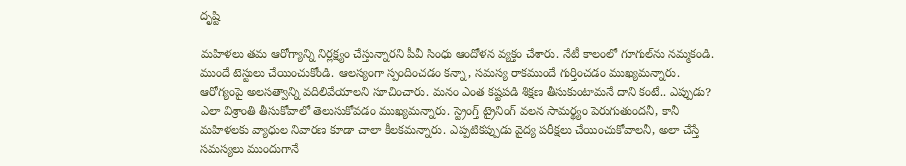దృష్టి

మహిళలు తమ ఆరోగ్యాన్ని నిర్లక్ష్యం చేస్తున్నారని పీవీ సింధు ఆందోళన వ్యక్తం చేశారు. నేటీ కాలంలో గూగుల్‌ను నమ్మకండి. ముందే టెస్టులు చేయించుకోండి. ఆలస్యంగా స్పందించడం కన్నా, సమస్య రాకముందే గుర్తించడం ముఖ్యమన్నారు. ఆరోగ్యంపై అలసత్వాన్ని వదిలివేయాలని సూచించారు. మనం ఎంత కష్టపడి శిక్షణ తీసుకుంటామనే దాని కంటే.. ఎప్పుడు? ఎలా విశ్రాంతి తీసుకోవాలో తెలుసుకోవడం ముఖ్యమన్నారు. స్ట్రెంగ్త్ ట్రైనింగ్ వలన సామర్థ్యం పెరుగుతుందనీ, కానీ మహిళలకు వ్యాధుల నివారణ కూడా చాలా కీలకమన్నారు. ఎప్పటికప్పుడు వైద్య పరీక్షలు చేయించుకోవాలనీ, అలా చేస్తే సమస్యలు ముందుగానే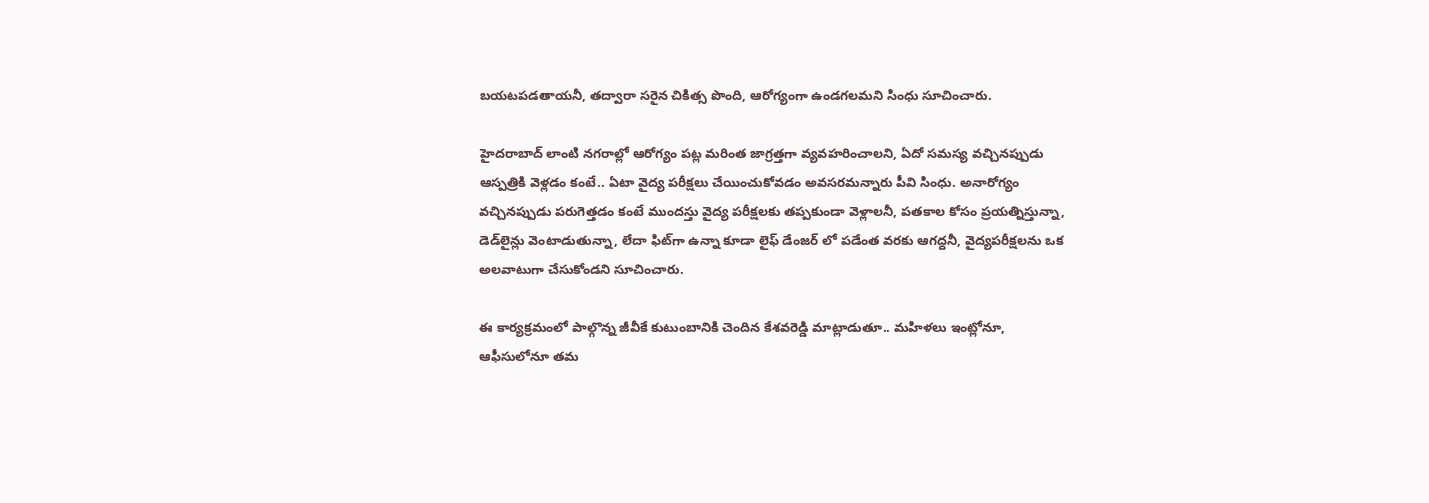బయటపడతాయనీ, తద్వారా సరైన చికిత్స పొంది, ఆరోగ్యంగా ఉండగలమని సింధు సూచించారు.

హైద‌రాబాద్‌ లాంటి నగరాల్లో ఆరోగ్యం పట్ల మరింత జాగ్రత్తగా వ్యవహరించాలని, ఏదో స‌మ‌స్య వ‌చ్చిన‌ప్పుడు ఆస్ప‌త్రికి వెళ్ల‌డం కంటే.. ఏటా వైద్య‌ ప‌రీక్ష‌లు చేయించుకోవ‌డం అవ‌స‌రమన్నారు పీవి సింధు. అనారోగ్యం వ‌చ్చిన‌ప్పుడు ప‌రుగెత్త‌డం కంటే ముంద‌స్తు వైద్య ప‌రీక్ష‌లకు త‌ప్ప‌కుండా వెళ్లాలనీ, ప‌త‌కాల కోసం ప్ర‌య‌త్నిస్తున్నా, డెడ్‌లైన్లు వెంటాడుతున్నా, లేదా ఫిట్‌గా ఉన్నా కూడా లైఫ్ డేంజర్ లో పడేంత వరకు ఆగ‌ద్దనీ, వైద్య‌ప‌రీక్ష‌ల‌ను ఒక అల‌వాటుగా చేసుకోండని సూచించారు.

ఈ కార్యక్రమంలో పాల్గొన్న జీవీకే కుటుంబానికి చెందిన కేశవరెడ్డి మాట్లాడుతూ.. మహిళలు ఇంట్లోనూ, ఆఫీసులోనూ తమ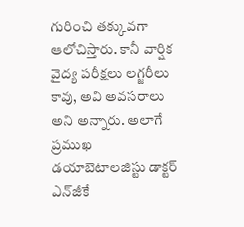గురించి తక్కువగా ఆలోచిస్తారు. కానీ వార్షిక వైద్య పరీక్షలు లగ్జరీలు కావు, అవి అవసరాలు అని అన్నారు. అలాగే ప్రముఖ డయాబెటాలజిస్టు డాక్టర్ ఎన్‌జీకే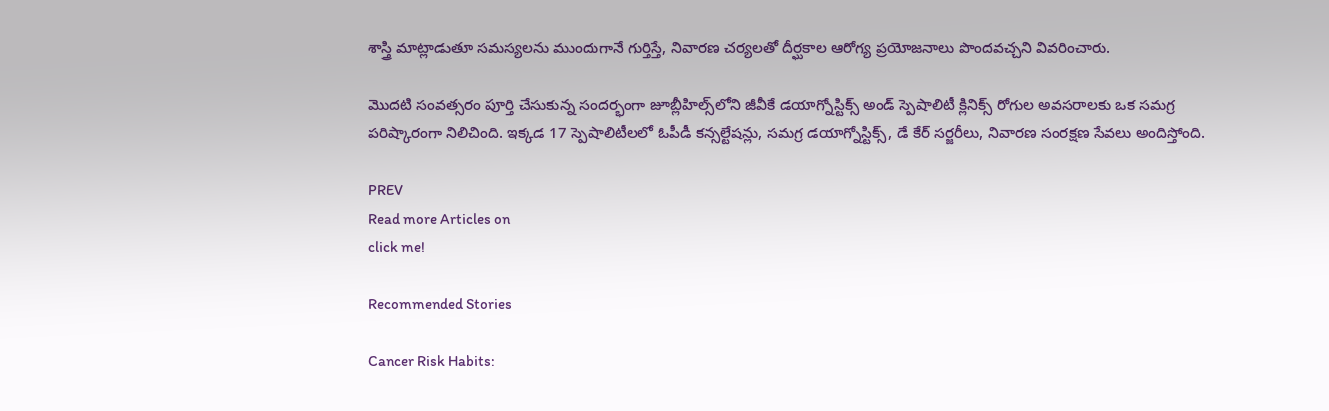శాస్త్రి మాట్లాడుతూ సమస్యలను ముందుగానే గుర్తిస్తే, నివారణ చర్యలతో దీర్ఘకాల ఆరోగ్య ప్రయోజనాలు పొందవచ్చని వివరించారు.

మొదటి సంవత్సరం పూర్తి చేసుకున్న సందర్భంగా జూబ్లీహిల్స్‌లోని జీవీకే డయాగ్నోస్టిక్స్‌ అండ్‌ స్పెషాలిటీ క్లినిక్స్‌ రోగుల అవసరాలకు ఒక సమగ్ర పరిష్కారంగా నిలిచింది. ఇక్కడ 17 స్పెషాలిటీలలో ఓపీడీ కన్సల్టేషన్లు, సమగ్ర డయాగ్నోస్టిక్స్‌, డే కేర్ సర్జరీలు, నివారణ సంరక్షణ సేవలు అందిస్తోంది.

PREV
Read more Articles on
click me!

Recommended Stories

Cancer Risk Habits: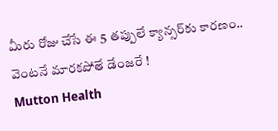మీరు రోజు చేసే ఈ 5 తప్పులే క్యాన్సర్‌కు కారణం.. వెంటనే మారకపోతే డేంజరే !
Mutton Health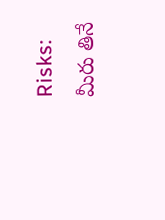Risks: మీరు తినే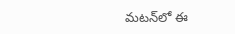మటన్‌లో ఈ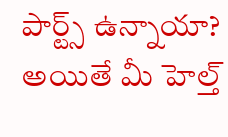పార్ట్స్ ఉన్నాయా? అయితే మీ హెల్త్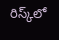రిస్క్‌లో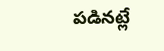పడినట్లే